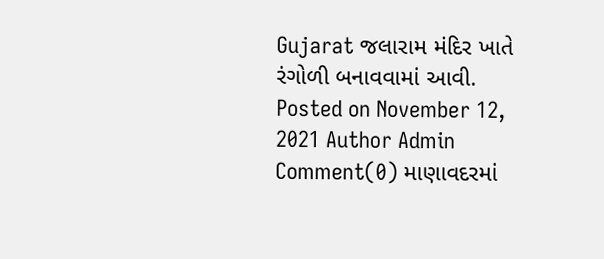Gujarat જલારામ મંદિર ખાતે રંગોળી બનાવવામાં આવી. Posted on November 12, 2021 Author Admin Comment(0) માણાવદરમાં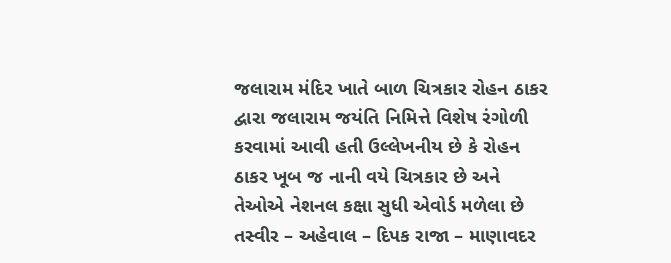જલારામ મંદિર ખાતે બાળ ચિત્રકાર રોહન ઠાકર દ્વારા જલારામ જયંતિ નિમિત્તે વિશેષ રંગોળી કરવામાં આવી હતી ઉલ્લેખનીય છે કે રોહન ઠાકર ખૂબ જ નાની વયે ચિત્રકાર છે અને તેઓએ નેશનલ કક્ષા સુધી એવોર્ડ મળેલા છે તસ્વીર – અહેવાલ – દિપક રાજા – માણાવદર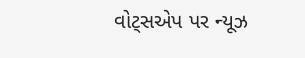વોટ્સએપ પર ન્યૂઝ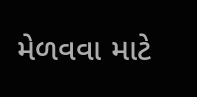મેળવવા માટે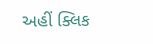અહીં ક્લિક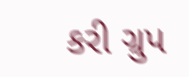કરી ગ્રુપ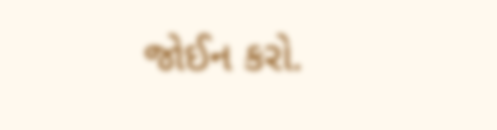જોઈન કરો.